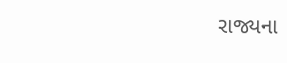રાજ્યના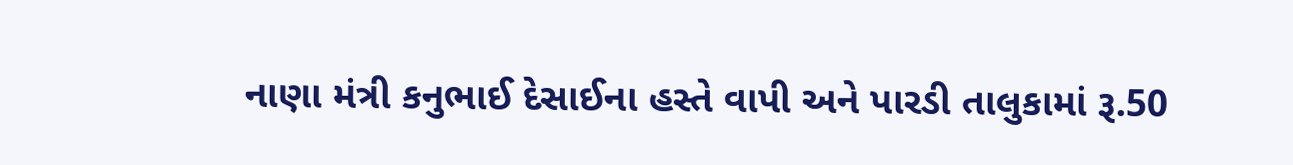નાણા મંત્રી કનુભાઈ દેસાઈના હસ્તે વાપી અને પારડી તાલુકામાં રૂ.50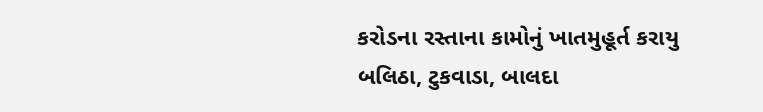કરોડના રસ્તાના કામોનું ખાતમુહૂર્ત કરાયુ
બલિઠા, ટુકવાડા, બાલદા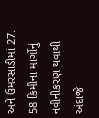અને ઉમરસાડીમાં 27. 58 કિમીના માર્ગોનું નવીનીકરણ થવાથી અંદાજે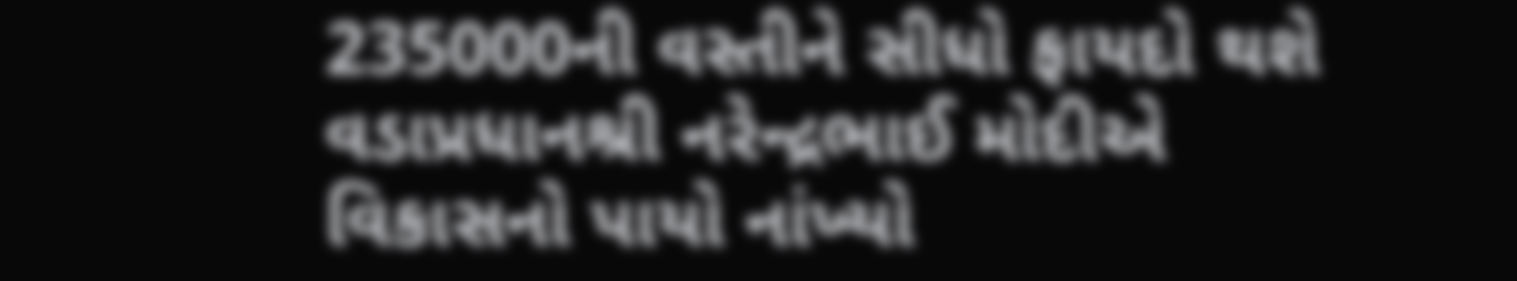235000ની વસ્તીને સીધો ફાયદો થશે વડાપ્રધાનશ્રી નરેન્દ્રભાઈ મોદીએ વિકાસનો પાયો નાંખ્યો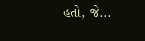હતો, જે...